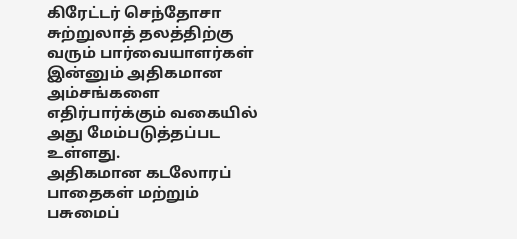கிரேட்டர் செந்தோசா சுற்றுலாத் தலத்திற்கு வரும் பார்வையாளர்கள் இன்னும் அதிகமான அம்சங்களை எதிர்பார்க்கும் வகையில் அது மேம்படுத்தப்பட உள்ளது.
அதிகமான கடலோரப் பாதைகள் மற்றும் பசுமைப்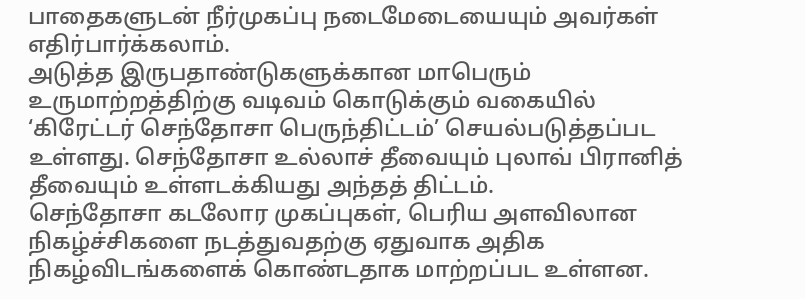பாதைகளுடன் நீர்முகப்பு நடைமேடையையும் அவர்கள் எதிர்பார்க்கலாம்.
அடுத்த இருபதாண்டுகளுக்கான மாபெரும் உருமாற்றத்திற்கு வடிவம் கொடுக்கும் வகையில் ‘கிரேட்டர் செந்தோசா பெருந்திட்டம்’ செயல்படுத்தப்பட உள்ளது. செந்தோசா உல்லாச் தீவையும் புலாவ் பிரானித் தீவையும் உள்ளடக்கியது அந்தத் திட்டம்.
செந்தோசா கடலோர முகப்புகள், பெரிய அளவிலான நிகழ்ச்சிகளை நடத்துவதற்கு ஏதுவாக அதிக நிகழ்விடங்களைக் கொண்டதாக மாற்றப்பட உள்ளன.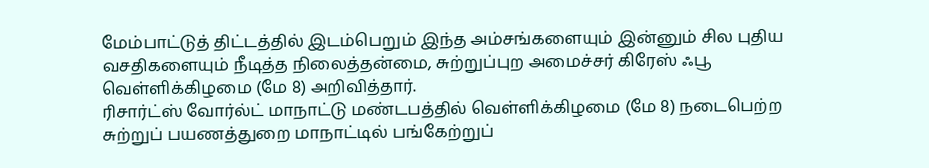மேம்பாட்டுத் திட்டத்தில் இடம்பெறும் இந்த அம்சங்களையும் இன்னும் சில புதிய வசதிகளையும் நீடித்த நிலைத்தன்மை, சுற்றுப்புற அமைச்சர் கிரேஸ் ஃபூ வெள்ளிக்கிழமை (மே 8) அறிவித்தார்.
ரிசார்ட்ஸ் வோர்ல்ட் மாநாட்டு மண்டபத்தில் வெள்ளிக்கிழமை (மே 8) நடைபெற்ற சுற்றுப் பயணத்துறை மாநாட்டில் பங்கேற்றுப்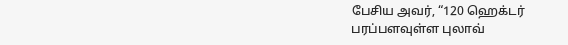பேசிய அவர், “120 ஹெக்டர் பரப்பளவுள்ள புலாவ்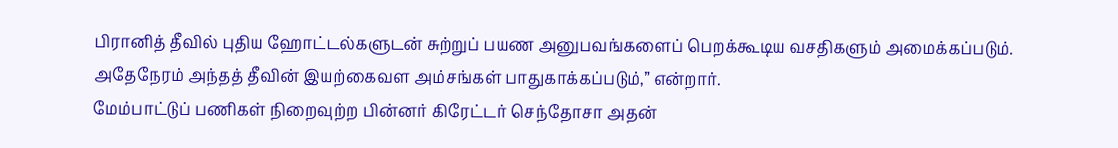பிரானித் தீவில் புதிய ஹோட்டல்களுடன் சுற்றுப் பயண அனுபவங்களைப் பெறக்கூடிய வசதிகளும் அமைக்கப்படும். அதேநேரம் அந்தத் தீவின் இயற்கைவள அம்சங்கள் பாதுகாக்கப்படும்,” என்றார்.
மேம்பாட்டுப் பணிகள் நிறைவுற்ற பின்னர் கிரேட்டர் செந்தோசா அதன்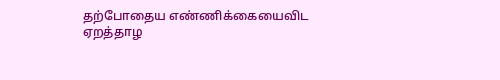தற்போதைய எண்ணிக்கையைவிட ஏறத்தாழ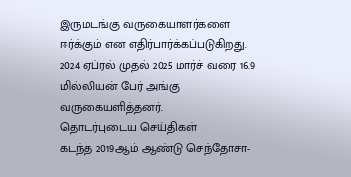இருமடங்கு வருகையாளர்களை ஈர்க்கும் என எதிர்பார்க்கப்படுகிறது.
2024 ஏப்ரல் முதல் 2025 மார்ச் வரை 16.9 மில்லியன் பேர் அங்கு வருகையளித்தனர்.
தொடர்புடைய செய்திகள்
கடந்த 2019ஆம் ஆண்டு செந்தோசா-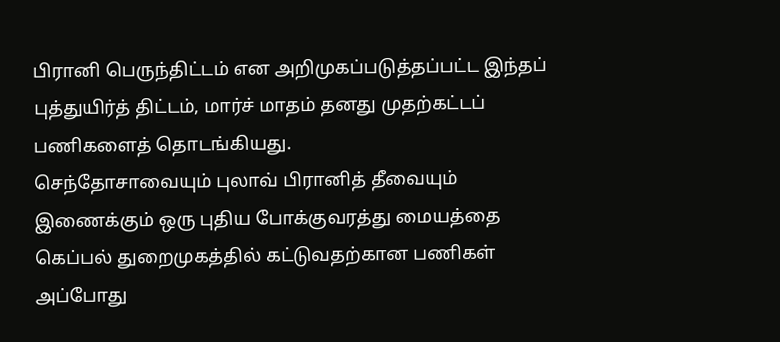பிரானி பெருந்திட்டம் என அறிமுகப்படுத்தப்பட்ட இந்தப் புத்துயிர்த் திட்டம், மார்ச் மாதம் தனது முதற்கட்டப் பணிகளைத் தொடங்கியது.
செந்தோசாவையும் புலாவ் பிரானித் தீவையும் இணைக்கும் ஒரு புதிய போக்குவரத்து மையத்தை கெப்பல் துறைமுகத்தில் கட்டுவதற்கான பணிகள் அப்போது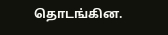தொடங்கின.